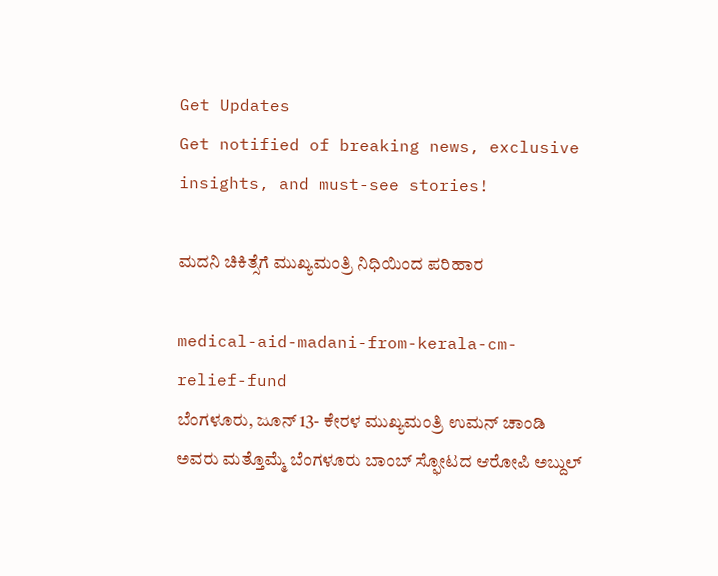Get Updates
Get notified of breaking news, exclusive insights, and must-see stories!

ಮದನಿ ಚಿಕಿತ್ಸೆಗೆ ಮುಖ್ಯಮಂತ್ರಿ ನಿಧಿಯಿಂದ ಪರಿಹಾರ

medical-aid-madani-from-kerala-cm-relief-fund
ಬೆಂಗಳೂರು, ಜೂನ್ 13- ಕೇರಳ ಮುಖ್ಯಮಂತ್ರಿ ಉಮನ್ ಚಾಂಡಿ ಅವರು ಮತ್ತೊಮ್ಮೆ ಬೆಂಗಳೂರು ಬಾಂಬ್ ಸ್ಫೋಟದ ಆರೋಪಿ ಅಬ್ದುಲ್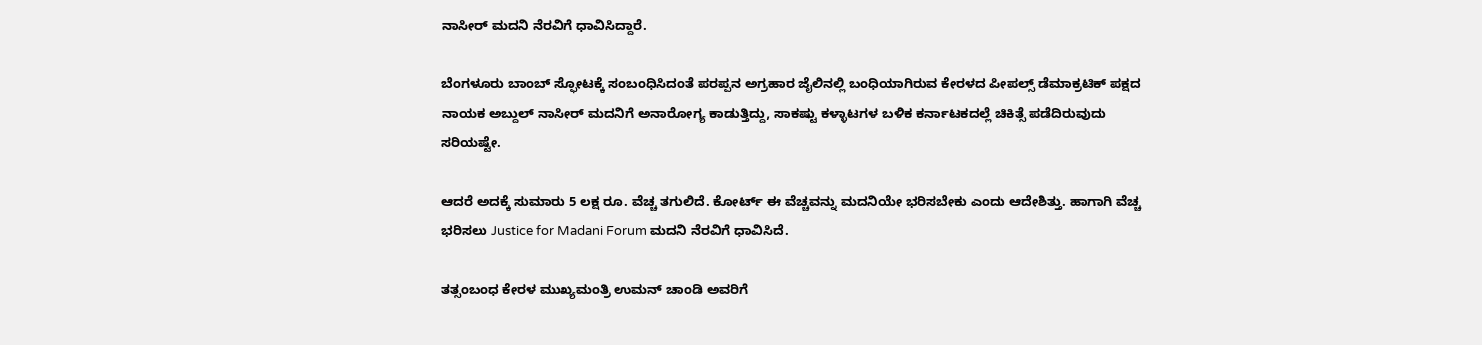ನಾಸೀರ್ ಮದನಿ ನೆರವಿಗೆ ಧಾವಿಸಿದ್ದಾರೆ.

ಬೆಂಗಳೂರು ಬಾಂಬ್ ಸ್ಫೋಟಕ್ಕೆ ಸಂಬಂಧಿಸಿದಂತೆ ಪರಪ್ಪನ ಅಗ್ರಹಾರ ಜೈಲಿನಲ್ಲಿ ಬಂಧಿಯಾಗಿರುವ ಕೇರಳದ ಪೀಪಲ್ಸ್ ಡೆಮಾಕ್ರಟಿಕ್ ಪಕ್ಷದ ನಾಯಕ ಅಬ್ದುಲ್ ನಾಸೀರ್ ಮದನಿಗೆ ಅನಾರೋಗ್ಯ ಕಾಡುತ್ತಿದ್ದು, ಸಾಕಷ್ಟು ಕಳ್ಳಾಟಗಳ ಬಳಿಕ ಕರ್ನಾಟಕದಲ್ಲೆ ಚಿಕಿತ್ಸೆ ಪಡೆದಿರುವುದು ಸರಿಯಷ್ಟೇ.

ಆದರೆ ಅದಕ್ಕೆ ಸುಮಾರು 5 ಲಕ್ಷ ರೂ. ವೆಚ್ಚ ತಗುಲಿದೆ. ಕೋರ್ಟ್ ಈ ವೆಚ್ಚವನ್ನು ಮದನಿಯೇ ಭರಿಸಬೇಕು ಎಂದು ಆದೇಶಿತ್ತು. ಹಾಗಾಗಿ ವೆಚ್ಚ ಭರಿಸಲು Justice for Madani Forum ಮದನಿ ನೆರವಿಗೆ ಧಾವಿಸಿದೆ.

ತತ್ಸಂಬಂಧ ಕೇರಳ ಮುಖ್ಯಮಂತ್ರಿ ಉಮನ್ ಚಾಂಡಿ ಅವರಿಗೆ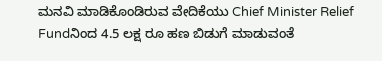ಮನವಿ ಮಾಡಿಕೊಂಡಿರುವ ವೇದಿಕೆಯು Chief Minister Relief Fundನಿಂದ 4.5 ಲಕ್ಷ ರೂ ಹಣ ಬಿಡುಗೆ ಮಾಡುವಂತೆ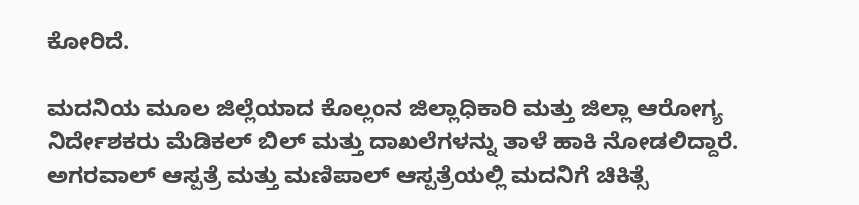ಕೋರಿದೆ.

ಮದನಿಯ ಮೂಲ ಜಿಲ್ಲೆಯಾದ ಕೊಲ್ಲಂನ ಜಿಲ್ಲಾಧಿಕಾರಿ ಮತ್ತು ಜಿಲ್ಲಾ ಆರೋಗ್ಯ ನಿರ್ದೇಶಕರು ಮೆಡಿಕಲ್ ಬಿಲ್ ಮತ್ತು ದಾಖಲೆಗಳನ್ನು ತಾಳೆ ಹಾಕಿ ನೋಡಲಿದ್ದಾರೆ. ಅಗರವಾಲ್ ಆಸ್ಪತ್ರೆ ಮತ್ತು ಮಣಿಪಾಲ್ ಆಸ್ಪತ್ರೆಯಲ್ಲಿ ಮದನಿಗೆ ಚಿಕಿತ್ಸೆ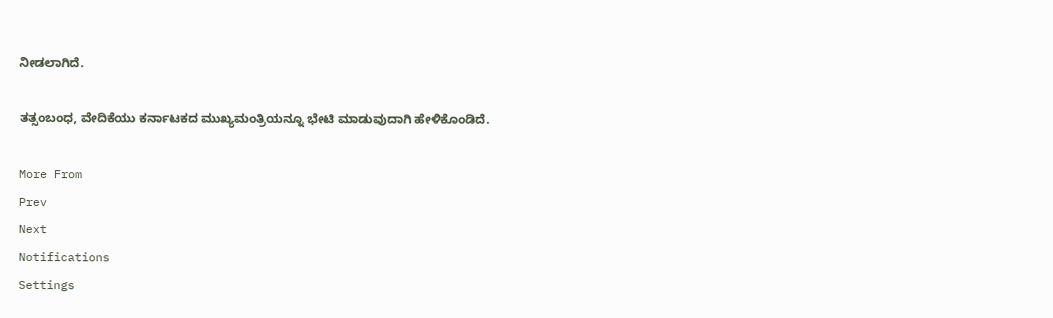ನೀಡಲಾಗಿದೆ.

ತತ್ಸಂಬಂಧ, ವೇದಿಕೆಯು ಕರ್ನಾಟಕದ ಮುಖ್ಯಮಂತ್ರಿಯನ್ನೂ ಭೇಟಿ ಮಾಡುವುದಾಗಿ ಹೇಳಿಕೊಂಡಿದೆ.

More From
Prev
Next
Notifications
Settings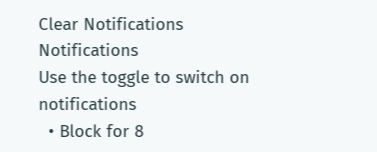Clear Notifications
Notifications
Use the toggle to switch on notifications
  • Block for 8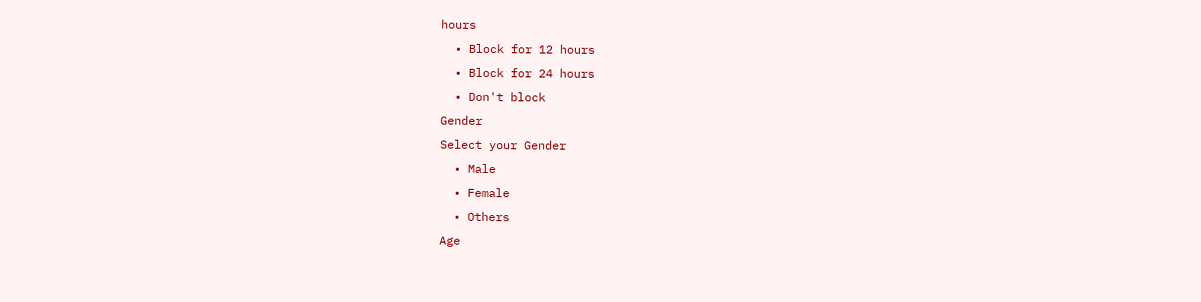hours
  • Block for 12 hours
  • Block for 24 hours
  • Don't block
Gender
Select your Gender
  • Male
  • Female
  • Others
Age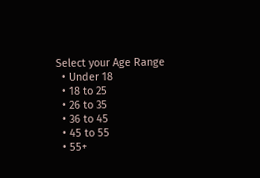Select your Age Range
  • Under 18
  • 18 to 25
  • 26 to 35
  • 36 to 45
  • 45 to 55
  • 55+